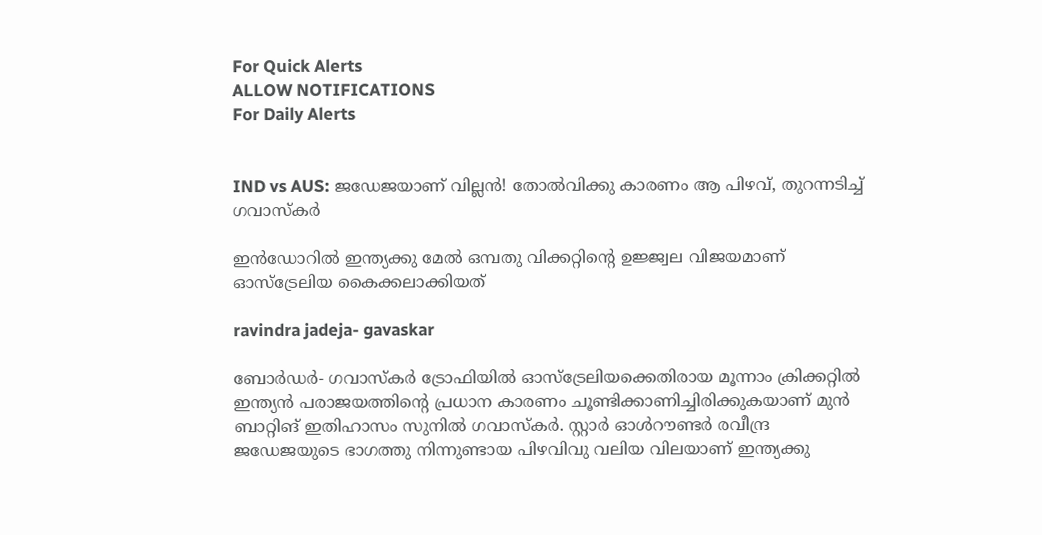For Quick Alerts
ALLOW NOTIFICATIONS
For Daily Alerts


IND vs AUS: ജഡേജയാണ് വില്ലന്‍! തോല്‍വിക്കു കാരണം ആ പിഴവ്, തുറന്നടിച്ച് ഗവാസ്‌കര്‍

ഇന്‍ഡോറില്‍ ഇന്ത്യക്കു മേല്‍ ഒമ്പതു വിക്കറ്റിന്റെ ഉജ്ജ്വല വിജയമാണ് ഓസ്‌ട്രേലിയ കൈക്കലാക്കിയത്

ravindra jadeja- gavaskar

ബോര്‍ഡര്‍- ഗവാസ്‌കര്‍ ട്രോഫിയില്‍ ഓസ്‌ട്രേലിയക്കെതിരായ മൂന്നാം ക്രിക്കറ്റില്‍ ഇന്ത്യന്‍ പരാജയത്തിന്റെ പ്രധാന കാരണം ചൂണ്ടിക്കാണിച്ചിരിക്കുകയാണ് മുന്‍ ബാറ്റിങ് ഇതിഹാസം സുനില്‍ ഗവാസ്‌കര്‍. സ്റ്റാര്‍ ഓള്‍റൗണ്ടര്‍ രവീന്ദ്ര ജഡേജയുടെ ഭാഗത്തു നിന്നുണ്ടായ പിഴവിവു വലിയ വിലയാണ് ഇന്ത്യക്കു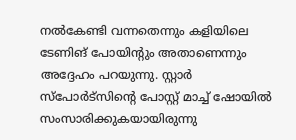നല്‍കേണ്ടി വന്നതെന്നും കളിയിലെ ടേണിങ് പോയിന്റും അതാണെന്നും അദ്ദേഹം പറയുന്നു. സ്റ്റാര്‍ സ്‌പോര്‍ട്‌സിന്റെ പോസ്റ്റ് മാച്ച് ഷോയില്‍ സംസാരിക്കുകയായിരുന്നു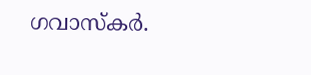ഗവാസ്‌കര്‍.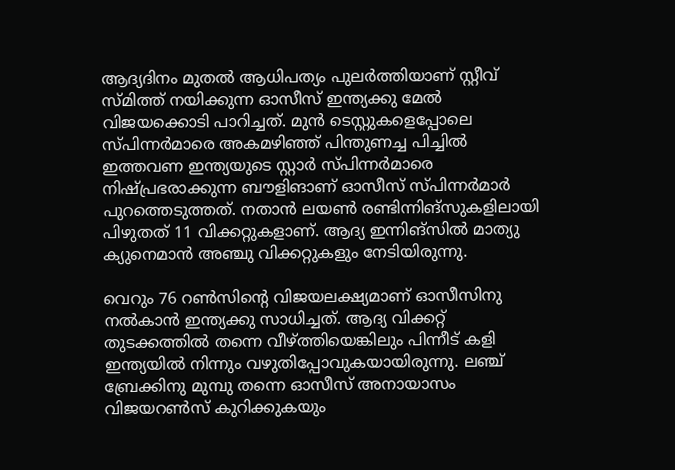ആദ്യദിനം മുതല്‍ ആധിപത്യം പുലര്‍ത്തിയാണ് സ്റ്റീവ് സ്മിത്ത് നയിക്കുന്ന ഓസീസ് ഇന്ത്യക്കു മേല്‍ വിജയക്കൊടി പാറിച്ചത്. മുന്‍ ടെസ്റ്റുകളെപ്പോലെ സ്പിന്നര്‍മാരെ അകമഴിഞ്ഞ് പിന്തുണച്ച പിച്ചില്‍ ഇത്തവണ ഇന്ത്യയുടെ സ്റ്റാര്‍ സ്പിന്നര്‍മാരെ നിഷ്പ്രഭരാക്കുന്ന ബൗളിങാണ് ഓസീസ് സ്പിന്നര്‍മാര്‍ പുറത്തെടുത്തത്. നതാന്‍ ലയണ്‍ രണ്ടിന്നിങ്‌സുകളിലായി പിഴുതത് 11 വിക്കറ്റുകളാണ്. ആദ്യ ഇന്നിങ്‌സില്‍ മാത്യു ക്യുനെമാന്‍ അഞ്ചു വിക്കറ്റുകളും നേടിയിരുന്നു.

വെറും 76 റണ്‍സിന്റെ വിജയലക്ഷ്യമാണ് ഓസീസിനു നല്‍കാന്‍ ഇന്ത്യക്കു സാധിച്ചത്. ആദ്യ വിക്കറ്റ് തുടക്കത്തില്‍ തന്നെ വീഴ്ത്തിയെങ്കിലും പിന്നീട് കളി ഇന്ത്യയില്‍ നിന്നും വഴുതിപ്പോവുകയായിരുന്നു. ലഞ്ച് ബ്രേക്കിനു മുമ്പു തന്നെ ഓസീസ് അനായാസം വിജയറണ്‍സ് കുറിക്കുകയും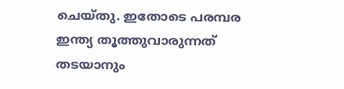ചെയ്തു. ഇതോടെ പരമ്പര ഇന്ത്യ തൂത്തുവാരുന്നത് തടയാനും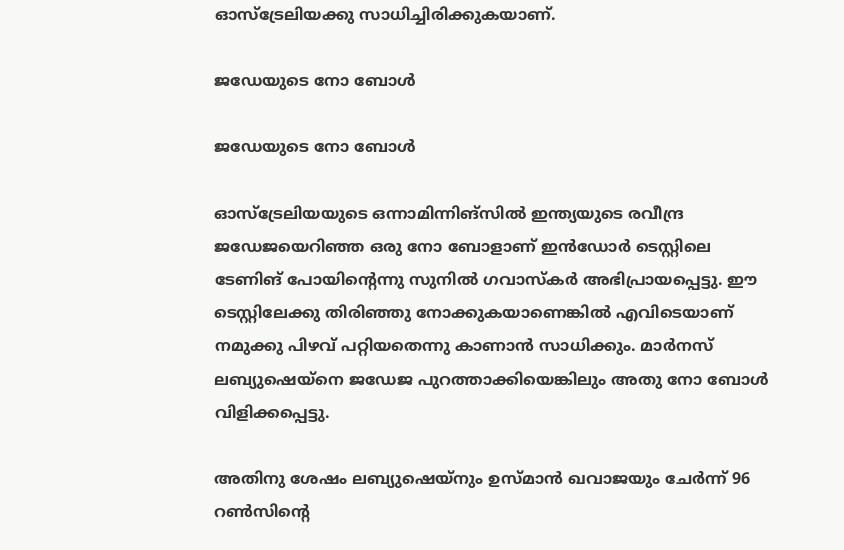ഓസ്‌ട്രേലിയക്കു സാധിച്ചിരിക്കുകയാണ്.

ജഡേയുടെ നോ ബോള്‍

ജഡേയുടെ നോ ബോള്‍

ഓസ്‌ട്രേലിയയുടെ ഒന്നാമിന്നിങ്‌സില്‍ ഇന്ത്യയുടെ രവീന്ദ്ര ജഡേജയെറിഞ്ഞ ഒരു നോ ബോളാണ് ഇന്‍ഡോര്‍ ടെസ്റ്റിലെ ടേണിങ് പോയിന്റെന്നു സുനില്‍ ഗവാസ്‌കര്‍ അഭിപ്രായപ്പെട്ടു. ഈ ടെസ്റ്റിലേക്കു തിരിഞ്ഞു നോക്കുകയാണെങ്കില്‍ എവിടെയാണ് നമുക്കു പിഴവ് പറ്റിയതെന്നു കാണാന്‍ സാധിക്കും. മാര്‍നസ് ലബ്യുഷെയ്‌നെ ജഡേജ പുറത്താക്കിയെങ്കിലും അതു നോ ബോള്‍ വിളിക്കപ്പെട്ടു.

അതിനു ശേഷം ലബ്യുഷെയ്‌നും ഉസ്മാന്‍ ഖവാജയും ചേര്‍ന്ന് 96 റണ്‍സിന്റെ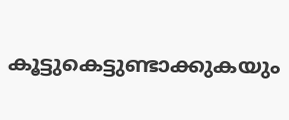കൂട്ടുകെട്ടുണ്ടാക്കുകയും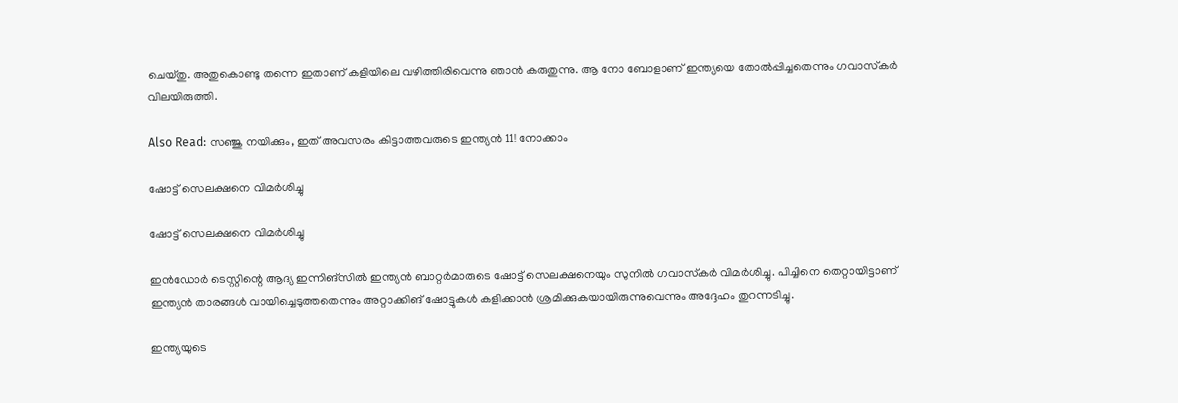ചെയ്തു. അതുകൊണ്ടു തന്നെ ഇതാണ് കളിയിലെ വഴിത്തിരിവെന്നു ഞാന്‍ കരുതുന്നു. ആ നോ ബോളാണ് ഇന്ത്യയെ തോല്‍പ്പിച്ചതെന്നും ഗവാസ്‌കര്‍ വിലയിരുത്തി.

Also Read: സഞ്ജു നയിക്കും, ഇത് അവസരം കിട്ടാത്തവരുടെ ഇന്ത്യന്‍ 11! നോക്കാം

ഷോട്ട് സെലക്ഷനെ വിമര്‍ശിച്ചു

ഷോട്ട് സെലക്ഷനെ വിമര്‍ശിച്ചു

ഇന്‍ഡോര്‍ ടെസ്റ്റിന്റെ ആദ്യ ഇന്നിങ്‌സില്‍ ഇന്ത്യന്‍ ബാറ്റര്‍മാരുടെ ഷോട്ട് സെലക്ഷനെയും സുനില്‍ ഗവാസ്‌കര്‍ വിമര്‍ശിച്ചു. പിച്ചിനെ തെറ്റായിട്ടാണ് ഇന്ത്യന്‍ താരങ്ങള്‍ വായിച്ചെടുത്തതെന്നും അറ്റാക്കിങ് ഷോട്ടുകള്‍ കളിക്കാന്‍ ശ്രമിക്കുകയായിരുന്നുവെന്നും അദ്ദേഹം തുറന്നടിച്ചു.

ഇന്ത്യയുടെ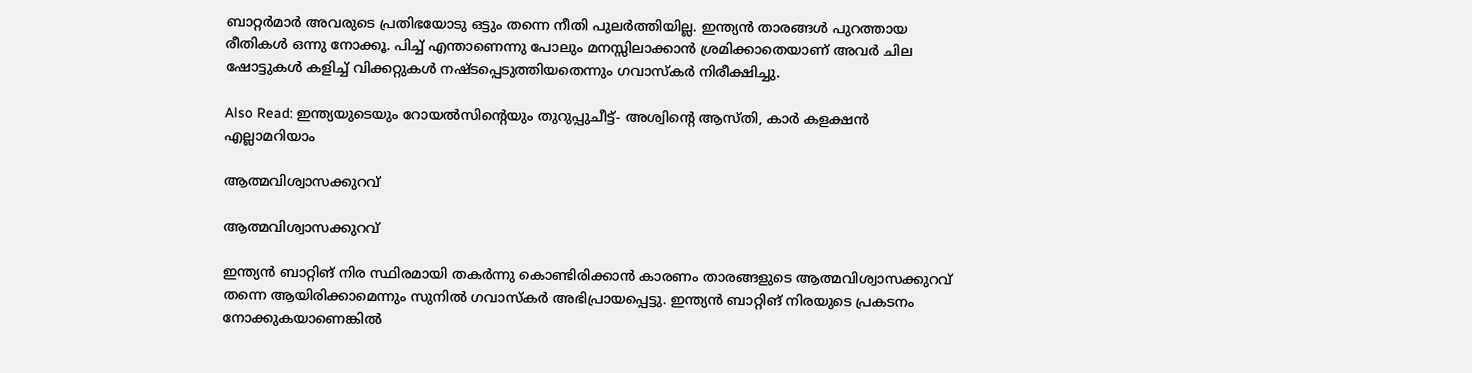ബാറ്റര്‍മാര്‍ അവരുടെ പ്രതിഭയോടു ഒട്ടും തന്നെ നീതി പുലര്‍ത്തിയില്ല. ഇന്ത്യന്‍ താരങ്ങള്‍ പുറത്തായ രീതികള്‍ ഒന്നു നോക്കൂ. പിച്ച് എന്താണെന്നു പോലും മനസ്സിലാക്കാന്‍ ശ്രമിക്കാതെയാണ് അവര്‍ ചില ഷോട്ടുകള്‍ കളിച്ച് വിക്കറ്റുകള്‍ നഷ്ടപ്പെടുത്തിയതെന്നും ഗവാസ്‌കര്‍ നിരീക്ഷിച്ചു.

Also Read: ഇന്ത്യയുടെയും റോയല്‍സിന്റെയും തുറുപ്പുചീട്ട്- അശ്വിന്റെ ആസ്തി, കാര്‍ കളക്ഷന്‍ എല്ലാമറിയാം

ആത്മവിശ്വാസക്കുറവ്

ആത്മവിശ്വാസക്കുറവ്

ഇന്ത്യന്‍ ബാറ്റിങ് നിര സ്ഥിരമായി തകര്‍ന്നു കൊണ്ടിരിക്കാന്‍ കാരണം താരങ്ങളുടെ ആത്മവിശ്വാസക്കുറവ് തന്നെ ആയിരിക്കാമെന്നും സുനില്‍ ഗവാസ്‌കര്‍ അഭിപ്രായപ്പെട്ടു. ഇന്ത്യന്‍ ബാറ്റിങ് നിരയുടെ പ്രകടനം നോക്കുകയാണെങ്കില്‍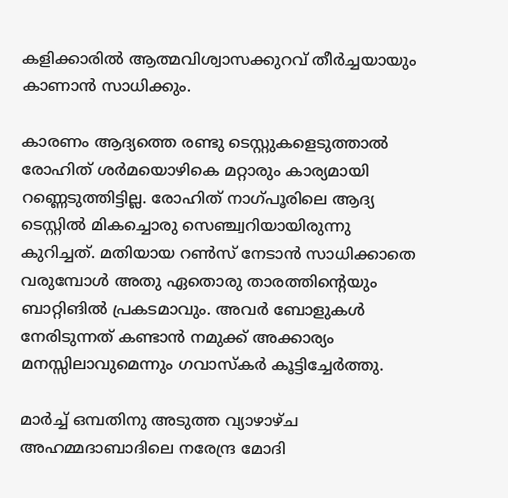കളിക്കാരില്‍ ആത്മവിശ്വാസക്കുറവ് തീര്‍ച്ചയായും കാണാന്‍ സാധിക്കും.

കാരണം ആദ്യത്തെ രണ്ടു ടെസ്റ്റുകളെടുത്താല്‍ രോഹിത് ശര്‍മയൊഴികെ മറ്റാരും കാര്യമായി റണ്ണെടുത്തിട്ടില്ല. രോഹിത് നാഗ്പൂരിലെ ആദ്യ ടെസ്റ്റില്‍ മികച്ചൊരു സെഞ്ച്വറിയായിരുന്നു കുറിച്ചത്. മതിയായ റണ്‍സ് നേടാന്‍ സാധിക്കാതെ വരുമ്പോള്‍ അതു ഏതൊരു താരത്തിന്റെയും ബാറ്റിങില്‍ പ്രകടമാവും. അവര്‍ ബോളുകള്‍ നേരിടുന്നത് കണ്ടാന്‍ നമുക്ക് അക്കാര്യം മനസ്സിലാവുമെന്നും ഗവാസ്‌കര്‍ കൂട്ടിച്ചേര്‍ത്തു.

മാര്‍ച്ച് ഒമ്പതിനു അടുത്ത വ്യാഴാഴ്ച അഹമ്മദാബാദിലെ നരേന്ദ്ര മോദി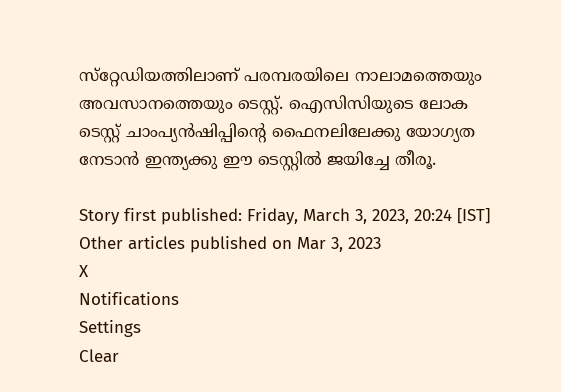സ്‌റ്റേഡിയത്തിലാണ് പരമ്പരയിലെ നാലാമത്തെയും അവസാനത്തെയും ടെസ്റ്റ്. ഐസിസിയുടെ ലോക ടെസ്റ്റ് ചാംപ്യന്‍ഷിപ്പിന്റെ ഫൈനലിലേക്കു യോഗ്യത നേടാന്‍ ഇന്ത്യക്കു ഈ ടെസ്റ്റില്‍ ജയിച്ചേ തീരൂ.

Story first published: Friday, March 3, 2023, 20:24 [IST]
Other articles published on Mar 3, 2023
X
Notifications
Settings
Clear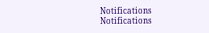Notifications
Notifications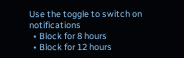Use the toggle to switch on notifications
  • Block for 8 hours
  • Block for 12 hours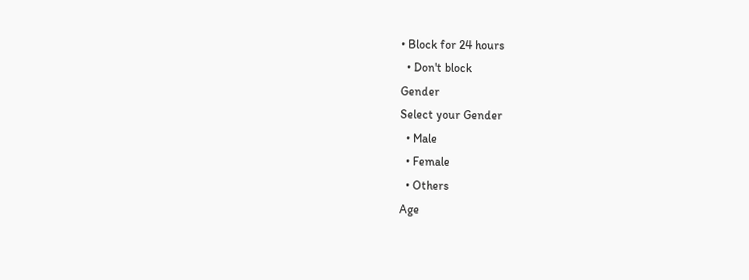• Block for 24 hours
  • Don't block
Gender
Select your Gender
  • Male
  • Female
  • Others
Age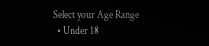Select your Age Range
  • Under 18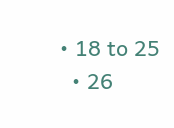• 18 to 25
  • 26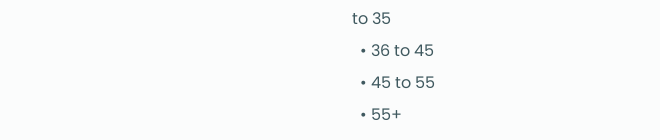to 35
  • 36 to 45
  • 45 to 55
  • 55+